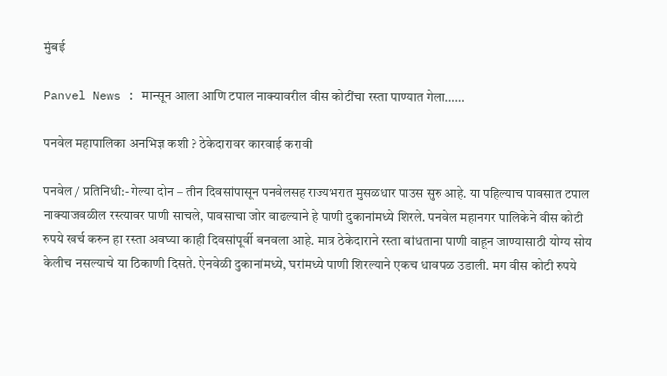मुंबई

Panvel News : मान्सून आला आणि टपाल नाक्यावरील वीस कोटींचा रस्ता पाण्यात गेला……

पनवेल महापालिका अनभिज्ञ कशी ? ठेकेदारावर कारवाई करावी

पनवेल / प्रतिनिधी:- गेल्या दोन – तीन दिवसांपासून पनवेलसह राज्यभरात मुसळधार पाउस सुरु आहे. या पहिल्याच पावसात टपाल नाक्याजवळील रस्त्यावर पाणी साचले, पावसाचा जोर वाढल्याने हे पाणी दुकानांमध्ये शिरले. पनवेल महानगर पालिकेने वीस कोटी रुपये खर्च करुन हा रस्ता अवघ्या काही दिवसांपूर्वी बनवला आहे. मात्र ठेकेदाराने रस्ता बांधताना पाणी वाहून जाण्यासाठी योग्य सोय केलीच नसल्याचे या ठिकाणी दिसते. ऐनवेळी दुकानांमध्ये, घरांमध्ये पाणी शिरल्याने एकच धावपळ उडाली. मग वीस कोटी रुपये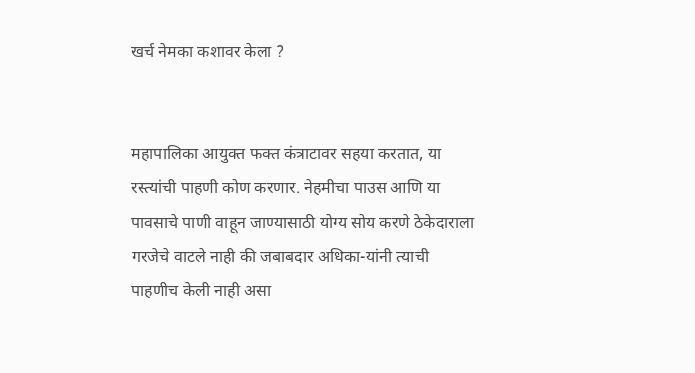खर्च नेमका कशावर केला ?


महापालिका आयुक्त फक्त कंत्राटावर सहया करतात, या रस्त्यांची पाहणी कोण करणार. नेहमीचा पाउस आणि या पावसाचे पाणी वाहून जाण्यासाठी योग्य सोय करणे ठेकेदाराला गरजेचे वाटले नाही की जबाबदार अधिका-यांनी त्याची पाहणीच केली नाही असा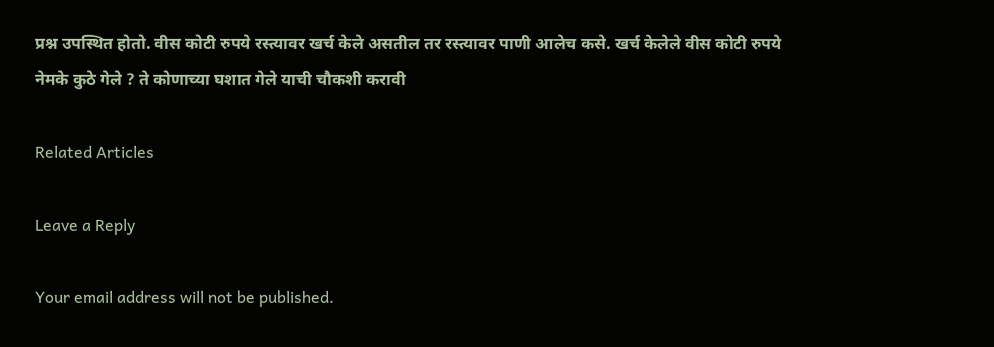प्रश्न उपस्थित होतो. वीस कोटी रुपये रस्त्यावर खर्च केले असतील तर रस्त्यावर पाणी आलेच कसे. खर्च केलेले वीस कोटी रुपये नेमके कुठे गेले ? ते कोणाच्या घशात गेले याची चौकशी करावी

Related Articles

Leave a Reply

Your email address will not be published.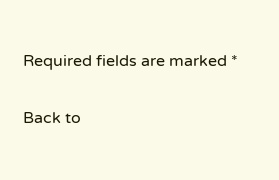Required fields are marked *

Back to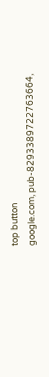top button
google.com, pub-8293389722763664,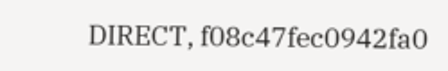DIRECT, f08c47fec0942fa0